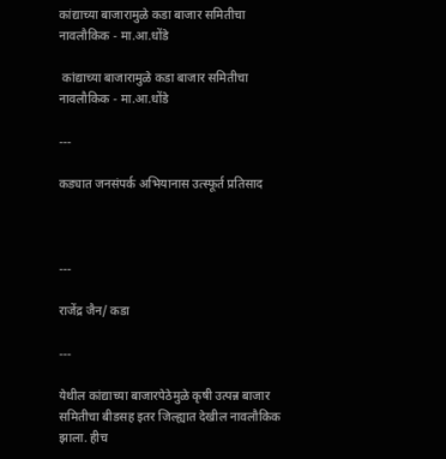कांद्याच्या बाजारामुळे कडा बाजार समितीचा नावलौकिक - मा.आ.धोंडे

 कांद्याच्या बाजारामुळे कडा बाजार समितीचा नावलौकिक - मा.आ.धोंडे

---

कड्यात जनसंपर्क अभियानास उत्स्फूर्त प्रतिसाद



---

राजेंद्र जैन/ कडा

---

येथील कांद्याच्या बाजारपेठेमुळे कृषी उत्पन्न बाजार समितीचा बीडसह इतर जिल्ह्यात देखील नावलौकिक झाला. हीच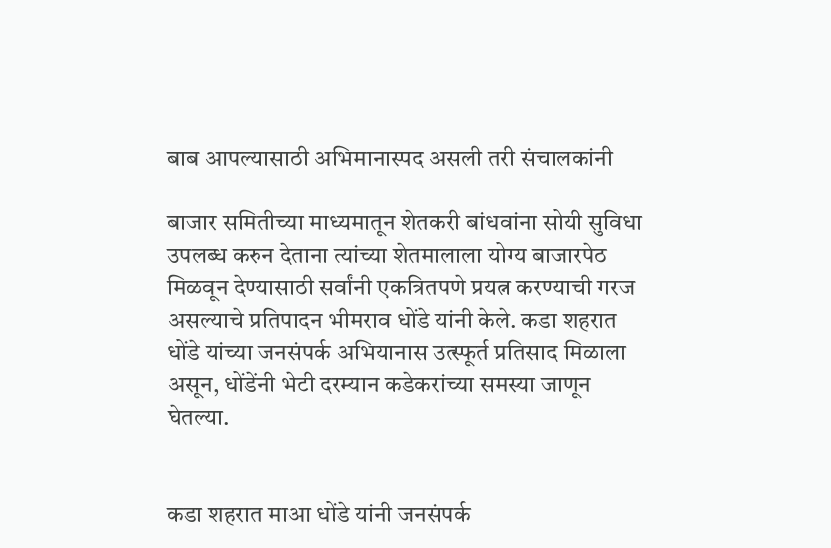बाब आपल्यासाठी अभिमानास्पद असली तरी संचालकांनी

बाजार समितीच्या माध्यमातून शेतकरी बांधवांना सोयी सुविधा उपलब्ध करुन देताना त्यांच्या शेतमालाला योग्य बाजारपेठ मिळवून देण्यासाठी सर्वांनी एकत्रितपणे प्रयत्न करण्याची गरज असल्याचे प्रतिपादन भीमराव धोंडे यांनी केले. कडा शहरात धोंडे यांच्या जनसंपर्क अभियानास उत्स्फूर्त प्रतिसाद मिळाला असून, धोंडेंनी भेटी दरम्यान कडेकरांच्या समस्या जाणून घेतल्या.


कडा शहरात माआ धोंडे यांनी जनसंपर्क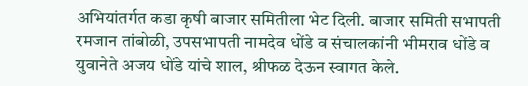अभियांतर्गत कडा कृषी बाजार समितीला भेट दिली. बाजार समिती सभापती रमजान तांबोळी, उपसभापती नामदेव धोंडे व संचालकांनी भीमराव धोंडे व युवानेते अजय धोंडे यांचे शाल, श्रीफळ देऊन स्वागत केले.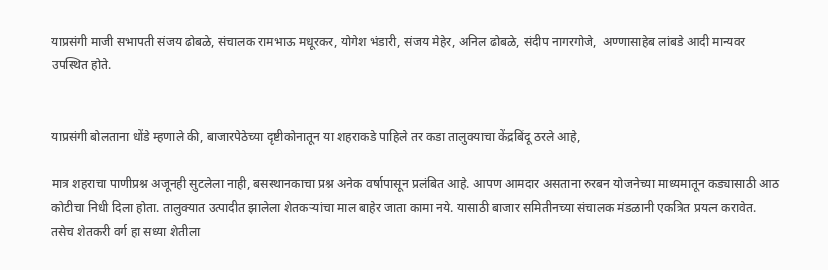याप्रसंगी माजी सभापती संजय ढोबळे, संचालक रामभाऊ मधूरकर, योगेश भंडारी, संजय मेहेर, अनिल ढोबळे, संदीप नागरगोजे,  अण्णासाहेब लांबडे आदी मान्यवर उपस्थित होते.


याप्रसंगी बोलताना धोंडे म्हणाले की, बाजारपेठेच्या दृष्टीकोनातून या शहराकडे पाहिले तर कडा तालुक्याचा केंद्रबिंदू ठरले आहे,

मात्र शहराचा पाणीप्रश्न अजूनही सुटलेला नाही, बसस्थानकाचा प्रश्न अनेक वर्षापासून प्रलंबित आहे. आपण आमदार असताना रुरबन योजनेच्या माध्यमातून कड्यासाठी आठ कोटीचा निधी दिला होता. तालुक्यात उत्पादीत झालेला शेतकऱ्यांचा माल बाहेर जाता कामा नये. यासाठी बाजार समितीनच्या संचालक मंडळानी एकत्रित प्रयत्न करावेत. तसेच शेतकरी वर्ग हा सध्या शेतीला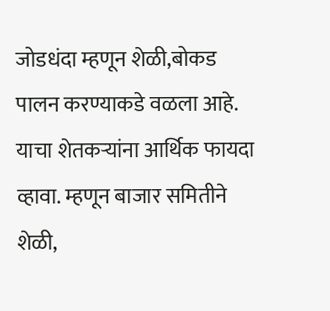जोडधंदा म्हणून शेळी,बोकड पालन करण्याकडे वळला आहे. याचा शेतकऱ्यांना आर्थिक फायदा व्हावा. म्हणून बाजार समितीने शेळी,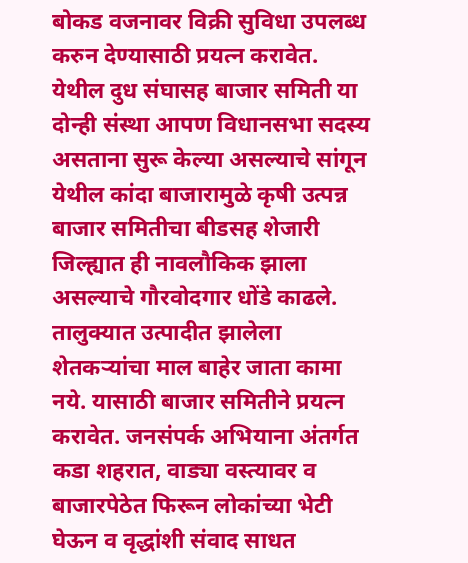बोकड वजनावर विक्री सुविधा उपलब्ध करुन देण्यासाठी प्रयत्न करावेत. येथील दुध संघासह बाजार समिती या दोन्ही संस्था आपण विधानसभा सदस्य असताना सुरू केल्या असल्याचे सांगू‌न येथील कांदा बाजारामुळे कृषी उत्पन्न बाजार समितीचा बीडसह शेजारी जिल्ह्यात ही नावलौकिक झाला असल्याचे गौरवोदगार धोंडे काढले. तालुक्यात उत्पादीत झालेला शेतकऱ्यांचा माल बाहेर जाता कामा नये. यासाठी बाजार समितीने प्रयत्न करावेत. जनसंपर्क अभियाना अंतर्गत कडा शहरात, वाड्या वस्त्यावर व बाजारपेठेत फिरून लोकांच्या भेटी घेऊन व वृद्धांशी संवाद साधत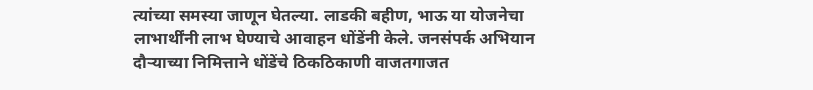त्यांच्या समस्या जाणून घेतल्या. लाडकी बहीण, भाऊ या योजनेचा लाभार्थींनी लाभ घेण्याचे आवाहन धोंडेंनी केले. जनसंपर्क अभियान दौऱ्याच्या निमित्ताने धोंडेंचे ठिकठिकाणी वाजतगाजत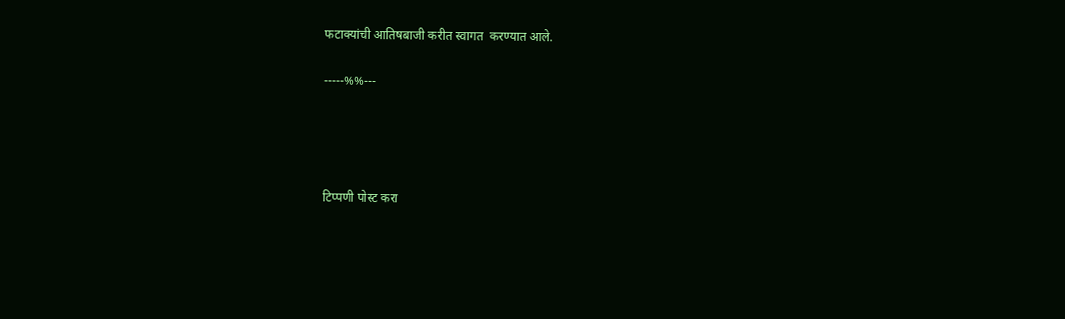फटाक्यांची आतिषबाजी करीत स्वागत  करण्यात आले.

-----%%---




टिप्पणी पोस्ट करा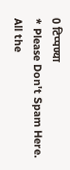0 टिप्पण्या
* Please Don't Spam Here. All the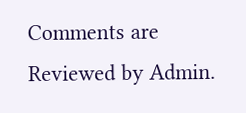Comments are Reviewed by Admin.